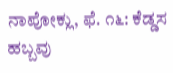ನಾಪೋಕ್ಲು, ಫೆ. ೧೬: ಕೆಡ್ಡಸ ಹಬ್ಬವು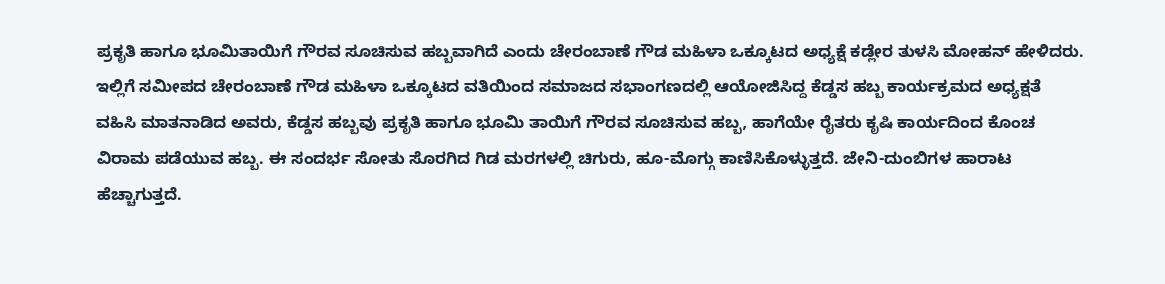ಪ್ರಕೃತಿ ಹಾಗೂ ಭೂಮಿತಾಯಿಗೆ ಗೌರವ ಸೂಚಿಸುವ ಹಬ್ಬವಾಗಿದೆ ಎಂದು ಚೇರಂಬಾಣೆ ಗೌಡ ಮಹಿಳಾ ಒಕ್ಕೂಟದ ಅಧ್ಯಕ್ಷೆ ಕಡ್ಲೇರ ತುಳಸಿ ಮೋಹನ್ ಹೇಳಿದರು.
ಇಲ್ಲಿಗೆ ಸಮೀಪದ ಚೇರಂಬಾಣೆ ಗೌಡ ಮಹಿಳಾ ಒಕ್ಕೂಟದ ವತಿಯಿಂದ ಸಮಾಜದ ಸಭಾಂಗಣದಲ್ಲಿ ಆಯೋಜಿಸಿದ್ದ ಕೆಡ್ಡಸ ಹಬ್ಬ ಕಾರ್ಯಕ್ರಮದ ಅಧ್ಯಕ್ಷತೆ ವಹಿಸಿ ಮಾತನಾಡಿದ ಅವರು, ಕೆಡ್ಡಸ ಹಬ್ಬವು ಪ್ರಕೃತಿ ಹಾಗೂ ಭೂಮಿ ತಾಯಿಗೆ ಗೌರವ ಸೂಚಿಸುವ ಹಬ್ಬ, ಹಾಗೆಯೇ ರೈತರು ಕೃಷಿ ಕಾರ್ಯದಿಂದ ಕೊಂಚ ವಿರಾಮ ಪಡೆಯುವ ಹಬ್ಬ. ಈ ಸಂದರ್ಭ ಸೋತು ಸೊರಗಿದ ಗಿಡ ಮರಗಳಲ್ಲಿ ಚಿಗುರು, ಹೂ-ಮೊಗ್ಗು ಕಾಣಿಸಿಕೊಳ್ಳುತ್ತದೆ. ಜೇನಿ-ದುಂಬಿಗಳ ಹಾರಾಟ ಹೆಚ್ಚಾಗುತ್ತದೆ.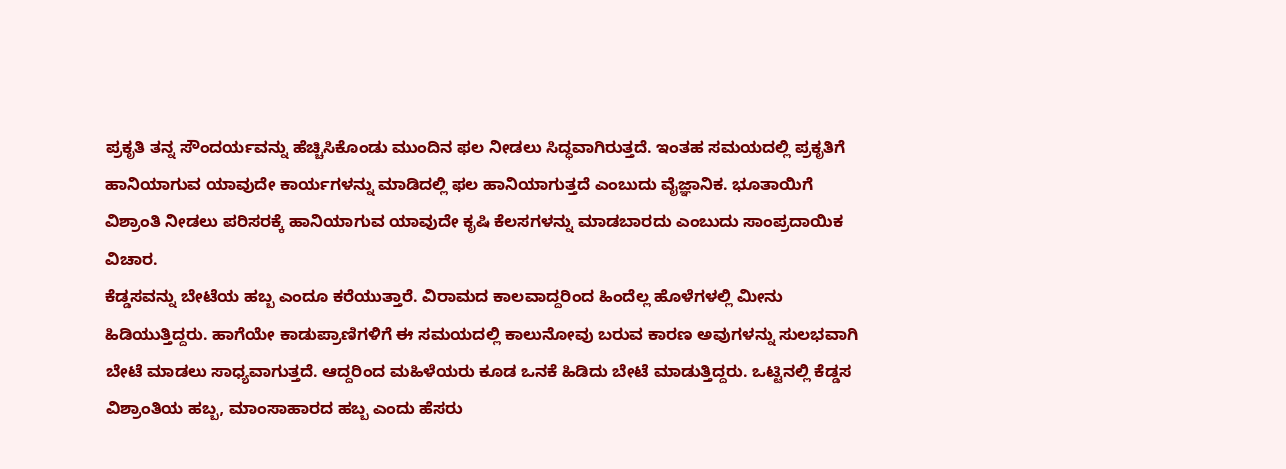ಪ್ರಕೃತಿ ತನ್ನ ಸೌಂದರ್ಯವನ್ನು ಹೆಚ್ಚಿಸಿಕೊಂಡು ಮುಂದಿನ ಫಲ ನೀಡಲು ಸಿದ್ಧವಾಗಿರುತ್ತದೆ. ಇಂತಹ ಸಮಯದಲ್ಲಿ ಪ್ರಕೃತಿಗೆ ಹಾನಿಯಾಗುವ ಯಾವುದೇ ಕಾರ್ಯಗಳನ್ನು ಮಾಡಿದಲ್ಲಿ ಫಲ ಹಾನಿಯಾಗುತ್ತದೆ ಎಂಬುದು ವೈಜ್ಞಾನಿಕ. ಭೂತಾಯಿಗೆ ವಿಶ್ರಾಂತಿ ನೀಡಲು ಪರಿಸರಕ್ಕೆ ಹಾನಿಯಾಗುವ ಯಾವುದೇ ಕೃಷಿ ಕೆಲಸಗಳನ್ನು ಮಾಡಬಾರದು ಎಂಬುದು ಸಾಂಪ್ರದಾಯಿಕ ವಿಚಾರ.
ಕೆಡ್ಡಸವನ್ನು ಬೇಟೆಯ ಹಬ್ಬ ಎಂದೂ ಕರೆಯುತ್ತಾರೆ. ವಿರಾಮದ ಕಾಲವಾದ್ದರಿಂದ ಹಿಂದೆಲ್ಲ ಹೊಳೆಗಳಲ್ಲಿ ಮೀನು ಹಿಡಿಯುತ್ತಿದ್ದರು. ಹಾಗೆಯೇ ಕಾಡುಪ್ರಾಣಿಗಳಿಗೆ ಈ ಸಮಯದಲ್ಲಿ ಕಾಲುನೋವು ಬರುವ ಕಾರಣ ಅವುಗಳನ್ನು ಸುಲಭವಾಗಿ ಬೇಟೆ ಮಾಡಲು ಸಾಧ್ಯವಾಗುತ್ತದೆ. ಆದ್ದರಿಂದ ಮಹಿಳೆಯರು ಕೂಡ ಒನಕೆ ಹಿಡಿದು ಬೇಟೆ ಮಾಡುತ್ತಿದ್ದರು. ಒಟ್ಟಿನಲ್ಲಿ ಕೆಡ್ಡಸ ವಿಶ್ರಾಂತಿಯ ಹಬ್ಬ, ಮಾಂಸಾಹಾರದ ಹಬ್ಬ ಎಂದು ಹೆಸರು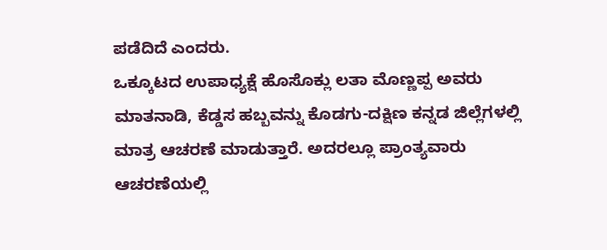ಪಡೆದಿದೆ ಎಂದರು.
ಒಕ್ಕೂಟದ ಉಪಾಧ್ಯಕ್ಷೆ ಹೊಸೊಕ್ಲು ಲತಾ ಮೊಣ್ಣಪ್ಪ ಅವರು ಮಾತನಾಡಿ, ಕೆಡ್ಡಸ ಹಬ್ಬವನ್ನು ಕೊಡಗು-ದಕ್ಷಿಣ ಕನ್ನಡ ಜಿಲ್ಲೆಗಳಲ್ಲಿ ಮಾತ್ರ ಆಚರಣೆ ಮಾಡುತ್ತಾರೆ. ಅದರಲ್ಲೂ ಪ್ರಾಂತ್ಯವಾರು ಆಚರಣೆಯಲ್ಲಿ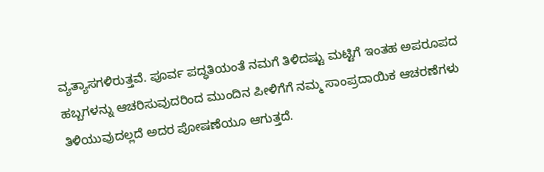ವ್ಯತ್ಯಾಸಗಳಿರುತ್ತವೆ. ಪೂರ್ವ ಪದ್ಧತಿಯಂತೆ ನಮಗೆ ತಿಳಿದಷ್ಟು ಮಟ್ಟಿಗೆ ಇಂತಹ ಅಪರೂಪದ ಹಬ್ಬಗಳನ್ನು ಆಚರಿಸುವುದರಿಂದ ಮುಂದಿನ ಪೀಳಿಗೆಗೆ ನಮ್ಮ ಸಾಂಪ್ರದಾಯಿಕ ಆಚರಣೆಗಳು ತಿಳಿಯುವುದಲ್ಲದೆ ಅದರ ಪೋಷಣೆಯೂ ಆಗುತ್ತದೆ.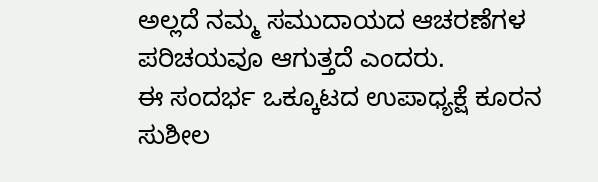ಅಲ್ಲದೆ ನಮ್ಮ ಸಮುದಾಯದ ಆಚರಣೆಗಳ ಪರಿಚಯವೂ ಆಗುತ್ತದೆ ಎಂದರು.
ಈ ಸಂದರ್ಭ ಒಕ್ಕೂಟದ ಉಪಾಧ್ಯಕ್ಷೆ ಕೂರನ ಸುಶೀಲ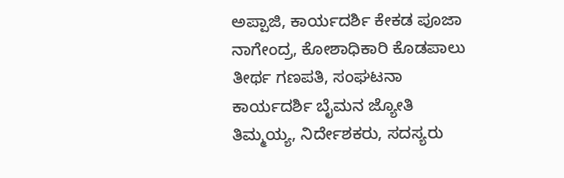ಅಪ್ಪಾಜಿ, ಕಾರ್ಯದರ್ಶಿ ಕೇಕಡ ಪೂಜಾ ನಾಗೇಂದ್ರ, ಕೋಶಾಧಿಕಾರಿ ಕೊಡಪಾಲು ತೀರ್ಥ ಗಣಪತಿ, ಸಂಘಟನಾ ಕಾರ್ಯದರ್ಶಿ ಬೈಮನ ಜ್ಯೋತಿ ತಿಮ್ಮಯ್ಯ, ನಿರ್ದೇಶಕರು, ಸದಸ್ಯರು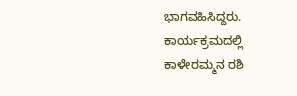ಭಾಗವಹಿಸಿದ್ದರು.
ಕಾರ್ಯಕ್ರಮದಲ್ಲಿ ಕಾಳೇರಮ್ಮನ ರಶಿ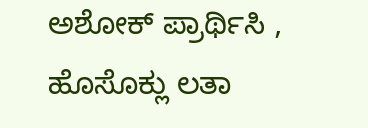ಅಶೋಕ್ ಪ್ರಾರ್ಥಿಸಿ , ಹೊಸೊಕ್ಲು ಲತಾ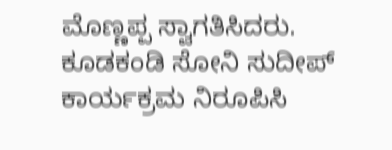ಮೊಣ್ಣಪ್ಪ ಸ್ವಾಗತಿಸಿದರು. ಕೂಡಕಂಡಿ ಸೋನಿ ಸುದೀಪ್ ಕಾರ್ಯಕ್ರಮ ನಿರೂಪಿಸಿ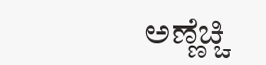ಅಣ್ಣೆಚ್ಚಿ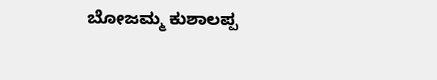ಬೋಜಮ್ಮ ಕುಶಾಲಪ್ಪ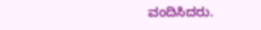ವಂದಿಸಿದರು.